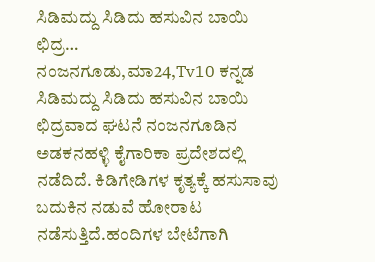ಸಿಡಿಮದ್ದು ಸಿಡಿದು ಹಸುವಿನ ಬಾಯಿ ಛಿದ್ರ…
ನಂಜನಗೂಡು,ಮಾ24,Tv10 ಕನ್ನಡ ಸಿಡಿಮದ್ದು ಸಿಡಿದು ಹಸುವಿನ ಬಾಯಿ ಛಿದ್ರವಾದ ಘಟನೆ ನಂಜನಗೂಡಿನ ಅಡಕನಹಳ್ಳಿ ಕೈಗಾರಿಕಾ ಪ್ರದೇಶದಲ್ಲಿ ನಡೆದಿದೆ. ಕಿಡಿಗೇಡಿಗಳ ಕೃತ್ಯಕ್ಕೆ ಹಸುಸಾವು ಬದುಕಿನ ನಡುವೆ ಹೋರಾಟ ನಡೆಸುತ್ತಿದೆ.ಹಂದಿಗಳ ಬೇಟೆಗಾಗಿ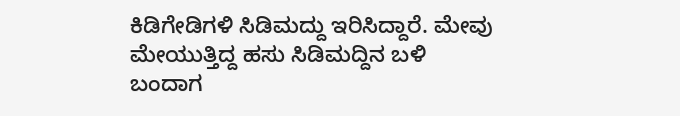ಕಿಡಿಗೇಡಿಗಳಿ ಸಿಡಿಮದ್ದು ಇರಿಸಿದ್ದಾರೆ. ಮೇವು ಮೇಯುತ್ತಿದ್ದ ಹಸು ಸಿಡಿಮದ್ದಿನ ಬಳಿ ಬಂದಾಗ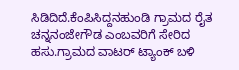ಸಿಡಿದಿದೆ.ಕೆಂಪಿಸಿದ್ದನಹುಂಡಿ ಗ್ರಾಮದ ರೈತ ಚನ್ನನಂಜೇಗೌಡ ಎಂಬವರಿಗೆ ಸೇರಿದ ಹಸು.ಗ್ರಾಮದ ವಾಟರ್ ಟ್ಯಾಂಕ್ ಬಳಿ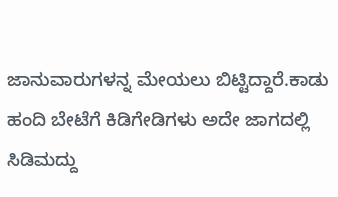ಜಾನುವಾರುಗಳನ್ನ ಮೇಯಲು ಬಿಟ್ಟಿದ್ದಾರೆ.ಕಾಡು ಹಂದಿ ಬೇಟೆಗೆ ಕಿಡಿಗೇಡಿಗಳು ಅದೇ ಜಾಗದಲ್ಲಿ ಸಿಡಿಮದ್ದು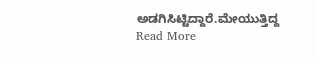ಅಡಗಿಸಿಟ್ಟಿದ್ದಾರೆ.ಮೇಯುತ್ತಿದ್ದ
Read More